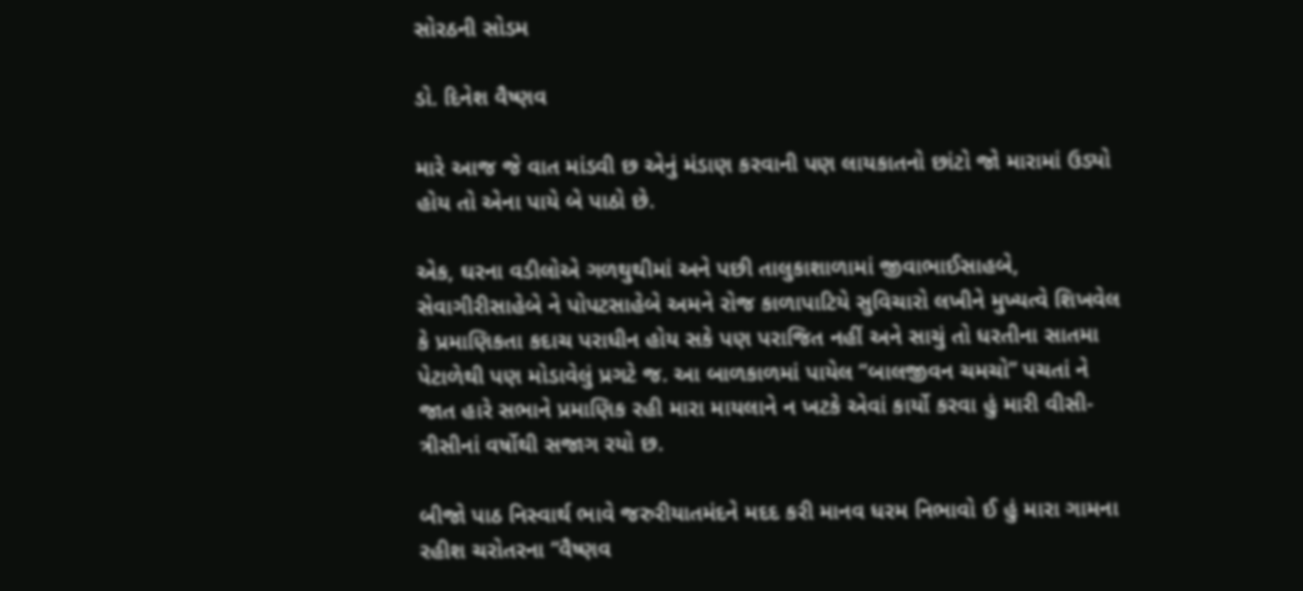સોરઠની સોડમ

ડો. દિનેશ વૈષ્ણવ

મારે આજ જે વાત માંડવી છ એનું મંડાણ કરવાની પણ લાયકાતનો છાંટો જો મારામાં ઉડ્યો હોય તો એના પાયે બે પાઠો છે.

એક, ઘરના વડીલોએ ગળથુથીમાં અને પછી તાલુકાશાળામાં જીવાભાઈસાહબે, સેવાગીરીસાહેબે ને પોપટસાહેબે અમને રોજ કાળાપાટિયે સુવિચારો લખીને મુખ્યત્વે શિખવેલ કે પ્રમાણિકતા કદાચ પરાધીન હોય સકે પણ પરાજિત નહીં અને સાચું તો ધરતીના સાતમા પેટાળેથી પણ મોડાવેલું પ્રગટે જ. આ બાળકાળમાં પાયેલ “બાલજીવન ચમચો” પચતાં ને જાત હારે સભાને પ્રમાણિક રહી મારા માયલાને ન ખટકે એવાં કાર્યો કરવા હું મારી વીસી-ત્રીસીનાં વર્ષોથી સજાગ રયો છ.

બીજો પાઠ નિસ્વાર્થ ભાવે જરુરીયાતમંદને મદદ કરી માનવ ધરમ નિભાવો ઈ હું મારા ગામના રહીશ ચરોતરના “વૈષ્ણવ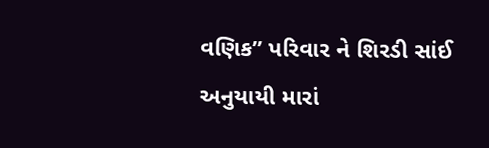વણિક” પરિવાર ને શિરડી સાંઈ અનુયાયી મારાં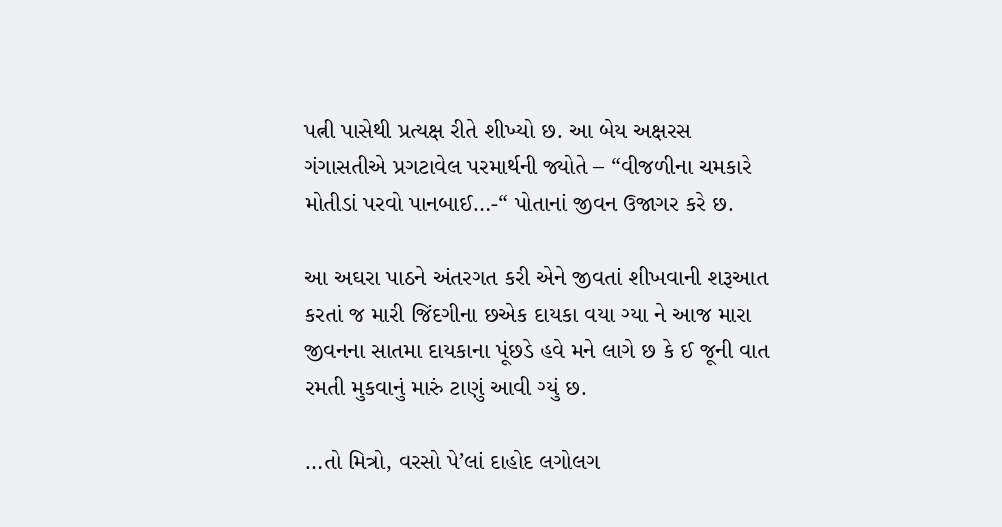પત્ની પાસેથી પ્રત્યક્ષ રીતે શીખ્યો છ. આ બેય અક્ષરસ ગંગાસતીએ પ્રગટાવેલ પરમાર્થની જ્યોતે – “વીજળીના ચમકારે મોતીડાં પરવો પાનબાઈ…-“ પોતાનાં જીવન ઉજાગર કરે છ.

આ અઘરા પાઠને અંતરગત કરી એને જીવતાં શીખવાની શરૂઆત કરતાં જ મારી જિંદગીના છએક દાયકા વયા ગ્યા ને આજ મારા જીવનના સાતમા દાયકાના પૂંછડે હવે મને લાગે છ કે ઈ જૂની વાત રમતી મુકવાનું મારું ટાણું આવી ગ્યું છ.

…તો મિત્રો, વરસો પે’લાં દાહોદ લગોલગ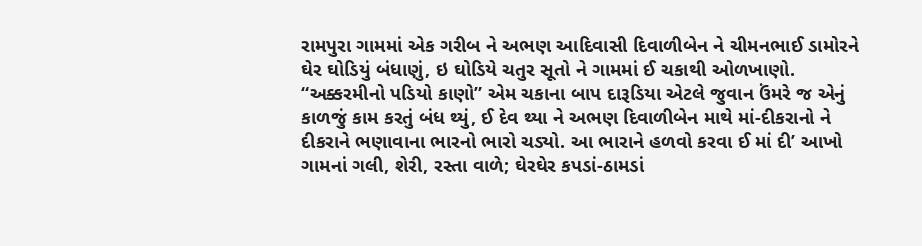રામપુરા ગામમાં એક ગરીબ ને અભણ આદિવાસી દિવાળીબેન ને ચીમનભાઈ ડામોરને ઘેર ઘોડિયું બંધાણું, ઇ ઘોડિયે ચતુર સૂતો ને ગામમાં ઈ ચકાથી ઓળખાણો. “અક્કરમીનો પડિયો કાણો” એમ ચકાના બાપ દારૂડિયા એટલે જુવાન ઉંમરે જ એનું કાળજું કામ કરતું બંધ થ્યું, ઈ દેવ થ્યા ને અભણ દિવાળીબેન માથે માં-દીકરાનો ને દીકરાને ભણાવાના ભારનો ભારો ચડ્યો. આ ભારાને હળવો કરવા ઈ માં દી’ આખો ગામનાં ગલી, શેરી, રસ્તા વાળે; ઘેરઘેર કપડાં-ઠામડાં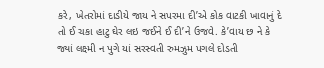કરે, ખેતરોમાં દાડીયે જાય ને સપરમા દી’એ કોક વાટકી ખાવાનું દે તો ઈ ચકા હાટુ ઘેર લઇ જઈને ઈ દી’ને ઉજવે. કે’વાય છ ને કે જ્યાં લક્ષ્મી ન પુગે યાં સરસ્વતી રુમઝુમ પગલે દોડતી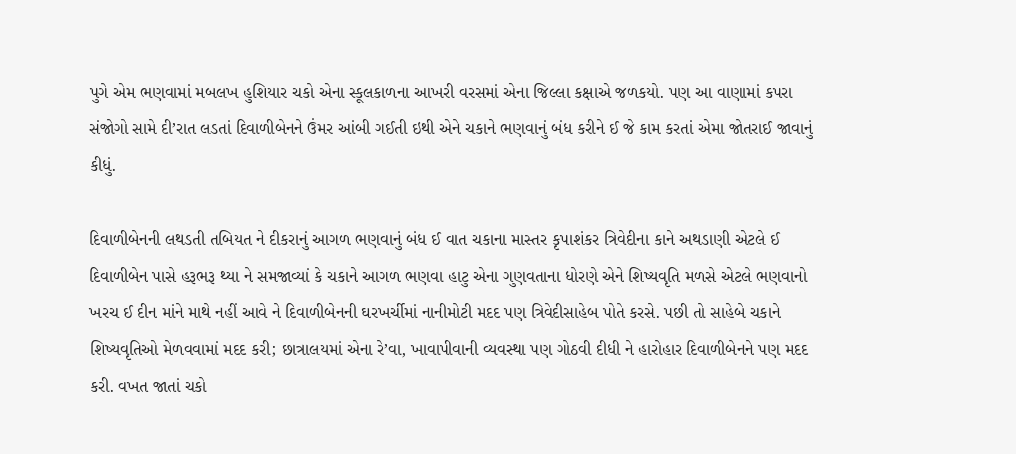પુગે એમ ભણવામાં મબલખ હુશિયાર ચકો એના સ્કૂલકાળના આખરી વરસમાં એના જિલ્લા કક્ષાએ જળકયો. પણ આ વાણામાં કપરા સંજોગો સામે દી’રાત લડતાં દિવાળીબેનને ઉંમર આંબી ગઈતી ઇથી એને ચકાને ભણવાનું બંધ કરીને ઈ જે કામ કરતાં એમા જોતરાઈ જાવાનું કીધું.

દિવાળીબેનની લથડતી તબિયત ને દીકરાનું આગળ ભણવાનું બંધ ઈ વાત ચકાના માસ્તર કૃપાશંકર ત્રિવેદીના કાને અથડાણી એટલે ઈ દિવાળીબેન પાસે હરૂભરૂ થ્યા ને સમજાવ્યાં કે ચકાને આગળ ભણવા હાટુ એના ગુણવતાના ધોરણે એને શિષ્યવૃતિ મળસે એટલે ભણવાનો ખરચ ઈ દીન માંને માથે નહીં આવે ને દિવાળીબેનની ઘરખર્ચીમાં નાનીમોટી મદદ પણ ત્રિવેદીસાહેબ પોતે કરસે. પછી તો સાહેબે ચકાને શિષ્યવૃતિઓ મેળવવામાં મદદ કરી; છાત્રાલયમાં એના રે’વા, ખાવાપીવાની વ્યવસ્થા પણ ગોઠવી દીધી ને હારોહાર દિવાળીબેનને પણ મદદ કરી. વખત જાતાં ચકો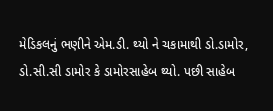મેડિકલનું ભણીને એમ.ડી. થ્યો ને ચકામાથી ડો.ડામોર, ડો.સી.સી ડામોર કે ડામોરસાહેબ થ્યો. પછી સાહેબ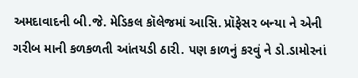અમદાવાદની બી.જે. મેડિકલ કૉલેજમાં આસિ. પ્રૉફેસર બન્યા ને એની ગરીબ માની કળકળતી આંતયડી ઠારી. પણ કાળનું કરવું ને ડો.ડામોરનાં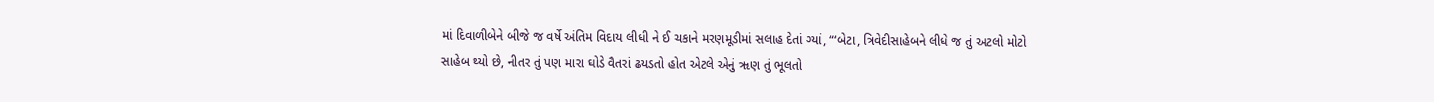માં દિવાળીબેને બીજે જ વર્ષે અંતિમ વિદાય લીધી ને ઈ ચકાને મરણમૂડીમાં સલાહ દેતાં ગ્યાં, “‘બેટા, ત્રિવેદીસાહેબને લીધે જ તું અટલો મોટો સાહેબ થ્યો છે, નીતર તું પણ મારા ઘોડે વૈતરાં ઢયડતો હોત એટલે એનું ૠણ તું ભૂલતો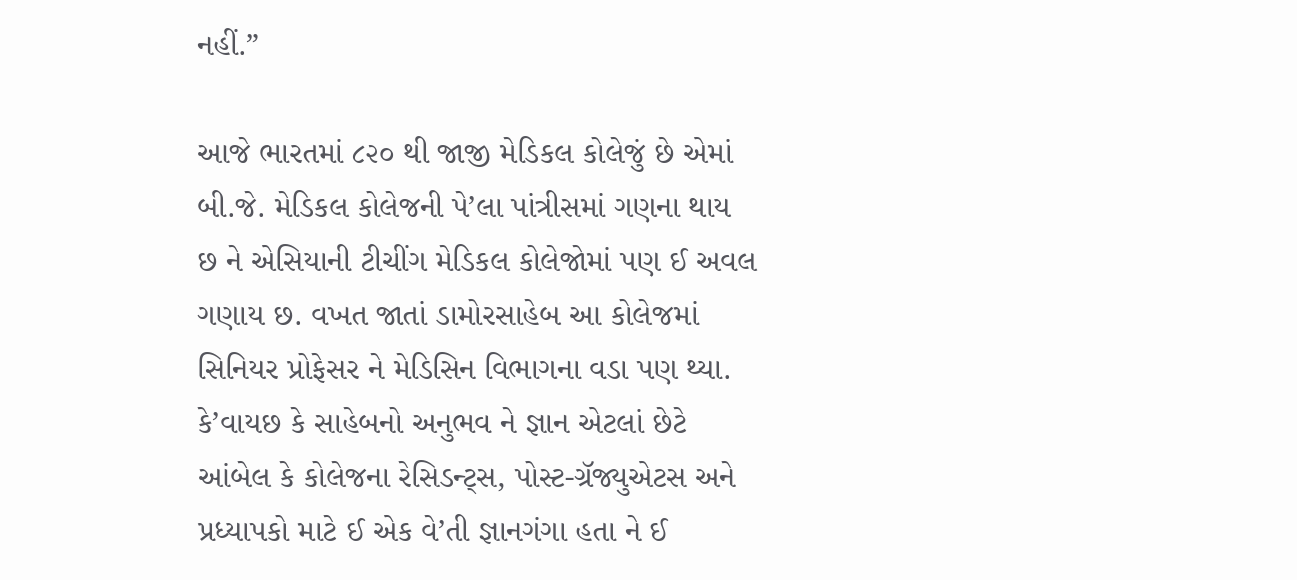નહીં.”

આજે ભારતમાં ૮૨૦ થી જાજી મેડિકલ કોલેજું છે એમાં બી.જે. મેડિકલ કોલેજની પે’લા પાંત્રીસમાં ગણના થાય છ ને એસિયાની ટીચીંગ મેડિકલ કોલેજોમાં પણ ઈ અવલ ગણાય છ. વખત જાતાં ડામોરસાહેબ આ કોલેજમાં સિનિયર પ્રોફેસર ને મેડિસિન વિભાગના વડા પણ થ્યા. કે’વાયછ કે સાહેબનો અનુભવ ને જ્ઞાન એટલાં છેટે આંબેલ કે કોલેજના રેસિડન્ટ્સ, પોસ્ટ-ગ્રૅજ્યુએટસ અને પ્રધ્યાપકો માટે ઈ એક વે’તી જ્ઞાનગંગા હતા ને ઈ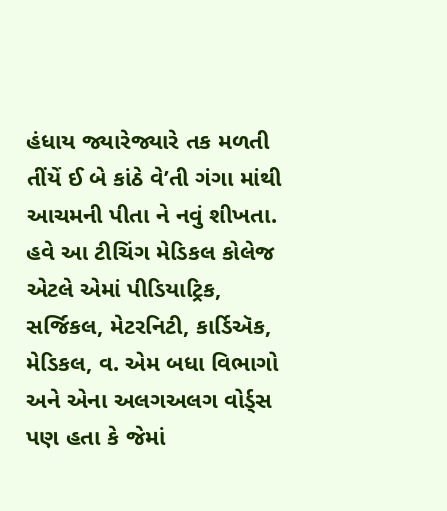હંધાય જ્યારેજ્યારે તક મળતી તીંયેં ઈ બે કાંઠે વે’તી ગંગા માંથી આચમની પીતા ને નવું શીખતા. હવે આ ટીચિંગ મેડિકલ કોલેજ એટલે એમાં પીડિયાટ્રિક, સર્જિકલ, મેટરનિટી, કાર્ડિઍક, મેડિકલ, વ. એમ બધા વિભાગો અને એના અલગઅલગ વોર્ડ્સ પણ હતા કે જેમાં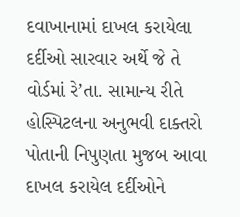દવાખાનામાં દાખલ કરાયેલા દર્દીઓ સારવાર અર્થે જે તે વોર્ડમાં રે’તા. સામાન્ય રીતે હોસ્પિટલના અનુભવી દાક્તરો પોતાની નિપુણતા મુજબ આવા દાખલ કરાયેલ દર્દીઓને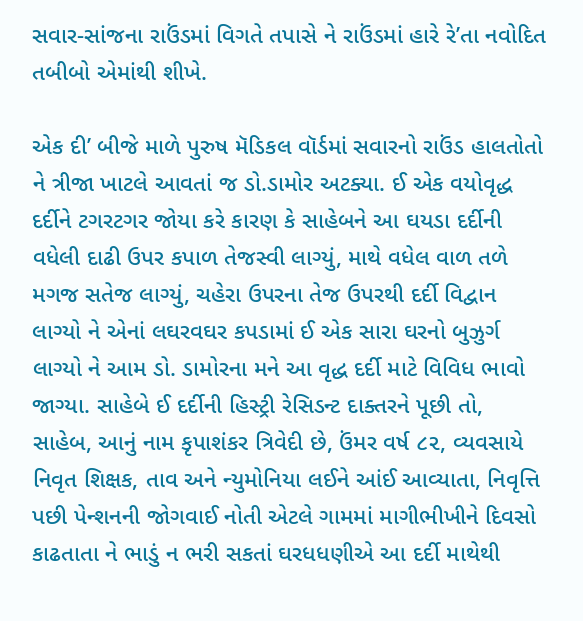સવાર-સાંજના રાઉંડમાં વિગતે તપાસે ને રાઉંડમાં હારે રે’તા નવોદિત તબીબો એમાંથી શીખે.

એક દી’ બીજે માળે પુરુષ મૅડિકલ વૉર્ડમાં સવારનો રાઉંડ હાલતોતો ને ત્રીજા ખાટલે આવતાં જ ડો.ડામોર અટક્યા. ઈ એક વયોવૃદ્ધ દર્દીને ટગરટગર જોયા કરે કારણ કે સાહેબને આ ઘયડા દર્દીની વધેલી દાઢી ઉપર કપાળ તેજસ્વી લાગ્યું, માથે વધેલ વાળ તળે મગજ સતેજ લાગ્યું, ચહેરા ઉપરના તેજ ઉપરથી દર્દી વિદ્વાન લાગ્યો ને એનાં લઘરવઘર કપડામાં ઈ એક સારા ઘરનો બુઝુર્ગ લાગ્યો ને આમ ડો. ડામોરના મને આ વૃદ્ધ દર્દી માટે વિવિધ ભાવો જાગ્યા. સાહેબે ઈ દર્દીની હિસ્ટ્રી રેસિડન્ટ દાક્તરને પૂછી તો, સાહેબ, આનું નામ કૃપાશંકર ત્રિવેદી છે, ઉંમર વર્ષ ૮૨, વ્યવસાયે નિવૃત શિક્ષક, તાવ અને ન્યુમોનિયા લઈને આંઈ આવ્યાતા, નિવૃત્તિ પછી પેન્શનની જોગવાઈ નોતી એટલે ગામમાં માગીભીખીને દિવસો કાઢતાતા ને ભાડું ન ભરી સકતાં ઘરધધણીએ આ દર્દી માથેથી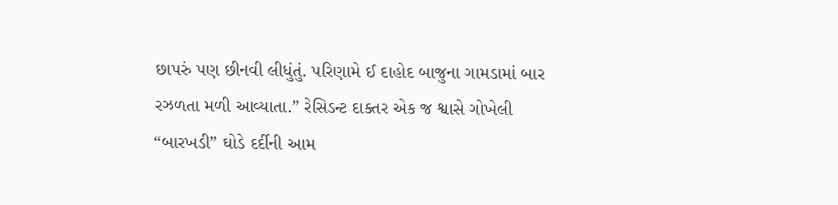છાપરું પણ છીનવી લીધુંતું. પરિણામે ઈ દાહોદ બાજુના ગામડામાં બાર રઝળતા મળી આવ્યાતા.” રેસિડન્ટ દાક્તર એક જ શ્વાસે ગોખેલી “બારખડી” ઘોડે દર્દીની આમ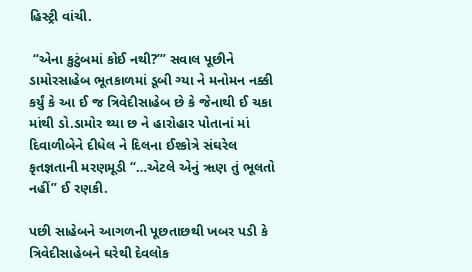હિસ્ટ્રી વાંચી.

 “એના કુટુંબમાં કોઈ નથી?’” સવાલ પૂછીને ડામોરસાહેબ ભૂતકાળમાં ડૂબી ગ્યા ને મનોમન નક્કી કર્યું કે આ ઈ જ ત્રિવેદીસાહેબ છે કે જેનાથી ઈ ચકા માંથી ડો.ડામોર થ્યા છ ને હારોહાર પોતાનાં માં દિવાળીબેને દીધેલ ને દિલના ઈશ્કોત્રે સંઘરેલ કૃતજ્ઞતાની મરણમૂડી “…એટલે એનું ૠણ તું ભૂલતો નહીં” ઈ રણકી.

પછી સાહેબને આગળની પૂછતાછથી ખબર પડી કે ત્રિવેદીસાહેબને ઘરેથી દેવલોક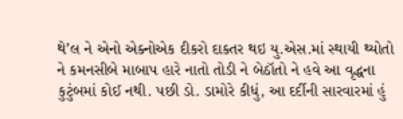થે’લ ને એનો એક્નોએક દીકરો દાક્તર થઇ યુ.એસ.માં સ્થાયી થ્યોતો ને કમનસીબે માબાપ હારે નાતો તોડી ને બેઠૉતો ને હવે આ વૃદ્ધના કુટુંબમાં કોઈ નથી. પછી ડો. ડામોરે કીધું, આ દર્દીની સારવારમાં હું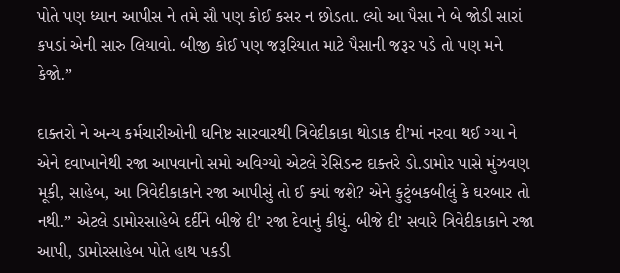પોતે પણ ધ્યાન આપીસ ને તમે સૌ પણ કોઈ કસર ન છોડતા. લ્યો આ પૈસા ને બે જોડી સારાં કપડાં એની સારુ લિયાવો. બીજી કોઈ પણ જરૂરિયાત માટે પૈસાની જરૂર પડે તો પણ મને કેજો.”

દાક્તરો ને અન્ય કર્મચારીઓની ઘનિષ્ટ સારવારથી ત્રિવેદીકાકા થોડાક દી’માં નરવા થઈ ગ્યા ને એને દવાખાનેથી રજા આપવાનો સમો અવિગ્યો એટલે રેસિડન્ટ દાક્તરે ડો.ડામોર પાસે મુંઝવણ મૂકી, સાહેબ, આ ત્રિવેદીકાકાને રજા આપીસું તો ઈ ક્યાં જશે? એને કુટુંબકબીલું કે ઘરબાર તો નથી.” એટલે ડામોરસાહેબે દર્દીને બીજે દી’ રજા દેવાનું કીધું. બીજે દી’ સવારે ત્રિવેદીકાકાને રજા આપી, ડામોરસાહેબ પોતે હાથ પકડી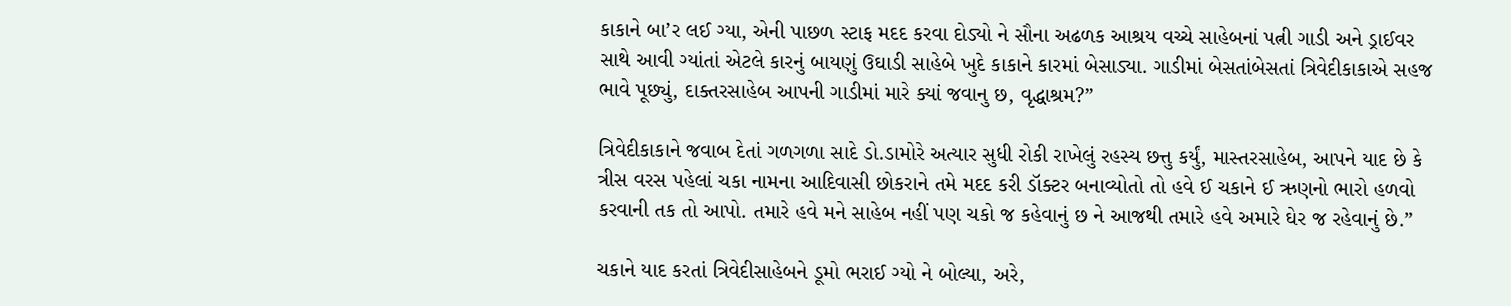કાકાને બા’ર લઈ ગ્યા, એની પાછળ સ્ટાફ મદદ કરવા દોડ્યો ને સૌના અઢળક આશ્રય વચ્ચે સાહેબનાં પત્ની ગાડી અને ડ્રાઈવર સાથે આવી ગ્યાંતાં એટલે કારનું બાયણું ઉઘાડી સાહેબે ખુદે કાકાને કારમાં બેસાડ્યા. ગાડીમાં બેસતાંબેસતાં ત્રિવેદીકાકાએ સહજ ભાવે પૂછ્યું, દાક્તરસાહેબ આપની ગાડીમાં મારે ક્યાં જવાનુ છ, વૃદ્ધાશ્રમ?”

ત્રિવેદીકાકાને જવાબ દેતાં ગળગળા સાદે ડો.ડામોરે અત્યાર સુધી રોકી રાખેલું રહસ્ય છત્તુ કર્યું, માસ્તરસાહેબ, આપને યાદ છે કે ત્રીસ વરસ પહેલાં ચકા નામના આદિવાસી છોકરાને તમે મદદ કરી ડૉક્ટર બનાવ્યોતો તો હવે ઈ ચકાને ઈ ઋણનો ભારો હળવો કરવાની તક તો આપો. તમારે હવે મને સાહેબ નહીં પણ ચકો જ કહેવાનું છ ને આજથી તમારે હવે અમારે ઘેર જ રહેવાનું છે.”

ચકાને યાદ કરતાં ત્રિવેદીસાહેબને ડૂમો ભરાઈ ગ્યો ને બોલ્યા, અરે,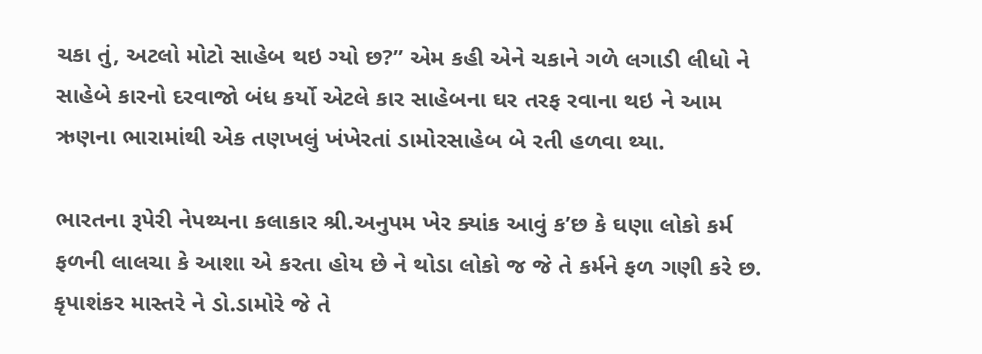ચકા તું, અટલો મોટો સાહેબ થઇ ગ્યો છ?” એમ કહી એને ચકાને ગળે લગાડી લીધો ને સાહેબે કારનો દરવાજો બંધ કર્યો એટલે કાર સાહેબના ઘર તરફ રવાના થઇ ને આમ ઋણના ભારામાંથી એક તણખલું ખંખેરતાં ડામોરસાહેબ બે રતી હળવા થ્યા.

ભારતના રૂપેરી નેપથ્યના કલાકાર શ્રી.અનુપમ ખેર ક્યાંક આવું ક’છ કે ઘણા લોકો કર્મ ફળની લાલચા કે આશા એ કરતા હોય છે ને થોડા લોકો જ જે તે કર્મને ફળ ગણી કરે છ. કૃપાશંકર માસ્તરે ને ડો.ડામોરે જે તે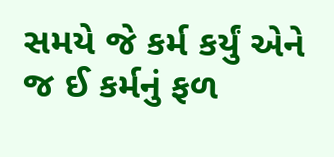સમયે જે કર્મ કર્યું એને જ ઈ કર્મનું ફળ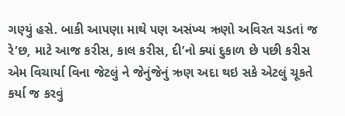ગણ્યું હસે. બાકી આપણા માથે પણ અસંખ્ય ઋણો અવિરત ચડતાં જ રે’છ, માટે આજ કરીસ, કાલ કરીસ, દી’નો ક્યાં દુકાળ છે પછી કરીસ એમ વિચાર્યા વિના જેટલું ને જેનુંજેનું ઋણ અદા થઇ સકે એટલું ચૂકતે કર્યા જ કરવું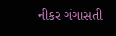નીકર ગંગાસતી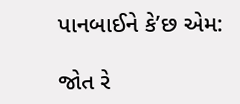પાનબાઈને કે’છ એમ:

જોત રે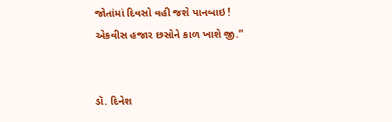જોતાંમાં દિવસો વહી જશે પાનબાઇ !
એકવીસ હજાર છસોને કાળ ખાશે જી.”


ડૉ. દિનેશ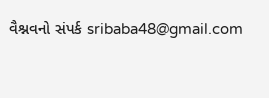વૈશ્નવનો સંપર્ક sribaba48@gmail.com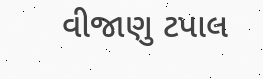વીજાણુ ટપાલ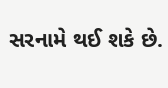સરનામે થઈ શકે છે.